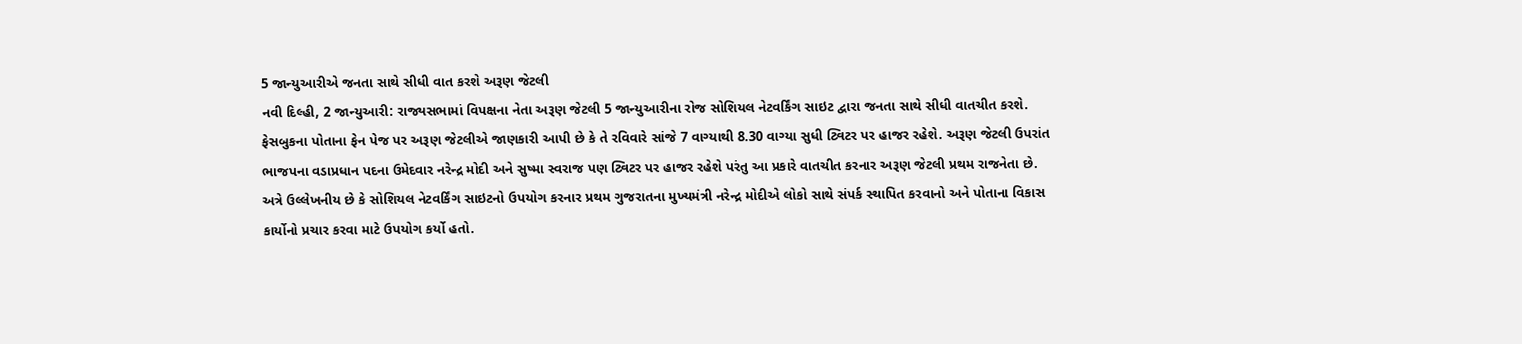5 જાન્યુઆરીએ જનતા સાથે સીધી વાત કરશે અરૂણ જેટલી
નવી દિલ્હી, 2 જાન્યુઆરી: રાજ્યસભામાં વિપક્ષના નેતા અરૂણ જેટલી 5 જાન્યુઆરીના રોજ સોશિયલ નેટવર્કિંગ સાઇટ દ્વારા જનતા સાથે સીધી વાતચીત કરશે. ફેસબુકના પોતાના ફેન પેજ પર અરૂણ જેટલીએ જાણકારી આપી છે કે તે રવિવારે સાંજે 7 વાગ્યાથી 8.30 વાગ્યા સુધી ટ્વિટર પર હાજર રહેશે. અરૂણ જેટલી ઉપરાંત ભાજપના વડાપ્રધાન પદના ઉમેદવાર નરેન્દ્ર મોદી અને સુષ્મા સ્વરાજ પણ ટ્વિટર પર હાજર રહેશે પરંતુ આ પ્રકારે વાતચીત કરનાર અરૂણ જેટલી પ્રથમ રાજનેતા છે.
અત્રે ઉલ્લેખનીય છે કે સોશિયલ નેટવર્કિંગ સાઇટનો ઉપયોગ કરનાર પ્રથમ ગુજરાતના મુખ્યમંત્રી નરેન્દ્ર મોદીએ લોકો સાથે સંપર્ક સ્થાપિત કરવાનો અને પોતાના વિકાસ કાર્યોનો પ્રચાર કરવા માટે ઉપયોગ કર્યો હતો.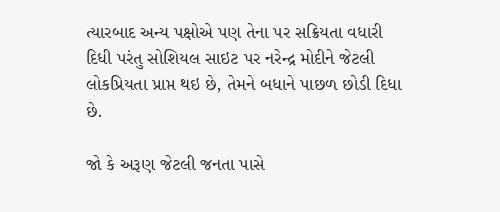ત્યારબાદ અન્ય પક્ષોએ પણ તેના પર સક્રિયતા વધારી દિધી પરંતુ સોશિયલ સાઇટ પર નરેન્દ્ર મોદીને જેટલી લોકપ્રિયતા પ્રાપ્ત થઇ છે, તેમને બધાને પાછળ છોડી દિધા છે.

જો કે અરૂણ જેટલી જનતા પાસે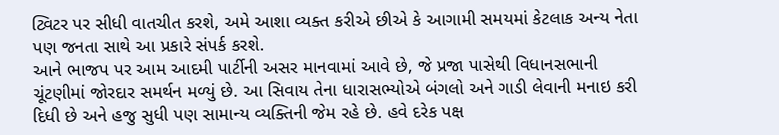ટ્વિટર પર સીધી વાતચીત કરશે, અમે આશા વ્યક્ત કરીએ છીએ કે આગામી સમયમાં કેટલાક અન્ય નેતા પણ જનતા સાથે આ પ્રકારે સંપર્ક કરશે.
આને ભાજપ પર આમ આદમી પાર્ટીની અસર માનવામાં આવે છે, જે પ્રજા પાસેથી વિધાનસભાની ચૂંટણીમાં જોરદાર સમર્થન મળ્યું છે. આ સિવાય તેના ધારાસભ્યોએ બંગલો અને ગાડી લેવાની મનાઇ કરી દિધી છે અને હજુ સુધી પણ સામાન્ય વ્યક્તિની જેમ રહે છે. હવે દરેક પક્ષ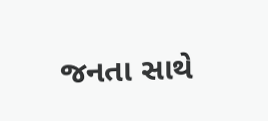જનતા સાથે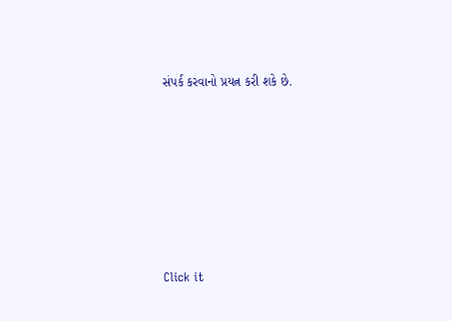સંપર્ક કરવાનો પ્રયત્ન કરી શકે છે.












Click it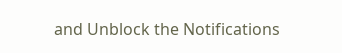and Unblock the Notifications